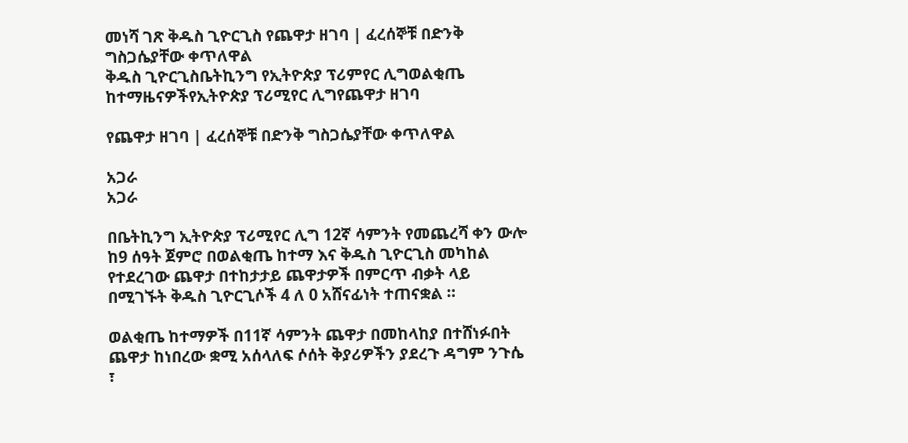መነሻ ገጽ ቅዱስ ጊዮርጊስ የጨዋታ ዘገባ | ፈረሰኞቹ በድንቅ ግስጋሴያቸው ቀጥለዋል
ቅዱስ ጊዮርጊስቤትኪንግ የኢትዮጵያ ፕሪምየር ሊግወልቂጤ ከተማዜናዎችየኢትዮጵያ ፕሪሚየር ሊግየጨዋታ ዘገባ

የጨዋታ ዘገባ | ፈረሰኞቹ በድንቅ ግስጋሴያቸው ቀጥለዋል

አጋራ
አጋራ

በቤትኪንግ ኢትዮጵያ ፕሪሚየር ሊግ 12ኛ ሳምንት የመጨረሻ ቀን ውሎ ከ9 ሰዓት ጀምሮ በወልቂጤ ከተማ እና ቅዱስ ጊዮርጊስ መካከል የተደረገው ጨዋታ በተከታታይ ጨዋታዎች በምርጥ ብቃት ላይ በሚገኙት ቅዱስ ጊዮርጊሶች 4 ለ 0 አሸናፊነት ተጠናቋል ።

ወልቂጤ ከተማዎች በ11ኛ ሳምንት ጨዋታ በመከላከያ በተሸነፉበት ጨዋታ ከነበረው ቋሚ አሰላለፍ ሶሰት ቅያሪዎችን ያደረጉ ዳግም ንጉሴ ፣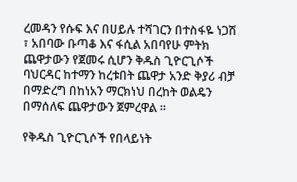ረመዳን የሱፍ እና በሀይሉ ተሻገርን በተስፋዬ ነጋሽ ፣ አበባው ቡጣቆ እና ፋሲል አበባየሁ ምትክ ጨዋታውን የጀመሩ ሲሆን ቅዱስ ጊዮርጊሶች ባህርዳር ከተማን ከረቱበት ጨዋታ አንድ ቅያሪ ብቻ በማድረግ በከነአን ማርክነህ በረከት ወልዴን በማሰለፍ ጨዋታውን ጀምረዋል ።

የቅዱስ ጊዮርጊሶች የበላይነት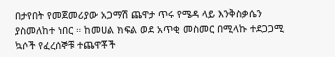በታየበት የመጀመሪያው አጋማሽ ጨዋታ ጥሩ የሜዳ ላይ እንቅስቃሴን ያስመለከተ ነበር ። ከመሀል ክፍል ወደ አጥቂ መስመር በሚላኩ ተደጋጋሚ ኳሶች የፈረሰኞቹ ተጨዋቾች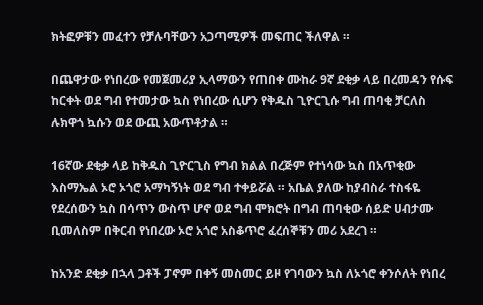ክትፎዎቹን መፈተን የቻሉባቸውን አጋጣሚዎች መፍጠር ችለዋል ።

በጨዋታው የነበረው የመጀመሪያ ኢላማውን የጠበቀ ሙከራ 9ኛ ደቂቃ ላይ በረመዳን የሱፍ ከርቀት ወደ ግብ የተመታው ኳስ የነበረው ሲሆን የቅዱስ ጊዮርጊሱ ግብ ጠባቂ ቻርለስ ሉክዋጎ ኳሱን ወደ ውጪ አውጥቶታል ።

16ኛው ደቂቃ ላይ ከቅዱስ ጊዮርጊስ የግብ ክልል በረጅም የተነሳው ኳስ በአጥቂው እስማኤል ኦሮ ኦጎሮ አማካኝነት ወደ ግብ ተቀይሯል ። አቤል ያለው ከያብስራ ተስፋዬ የደረሰውን ኳስ በሳጥን ውስጥ ሆኖ ወደ ግብ ሞክሮት በግብ ጠባቂው ሰይድ ሀብታሙ ቢመለስም በቅርብ የነበረው ኦሮ አጎሮ አስቆጥሮ ፈረሰኞቹን መሪ አደረገ ።

ከአንድ ደቂቃ በኋላ ጋቶች ፓኖም በቀኝ መስመር ይዞ የገባውን ኳስ ለኦጎሮ ቀንሶለት የነበረ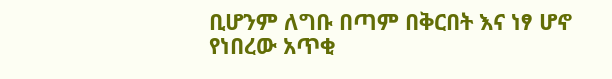ቢሆንም ለግቡ በጣም በቅርበት እና ነፃ ሆኖ የነበረው አጥቂ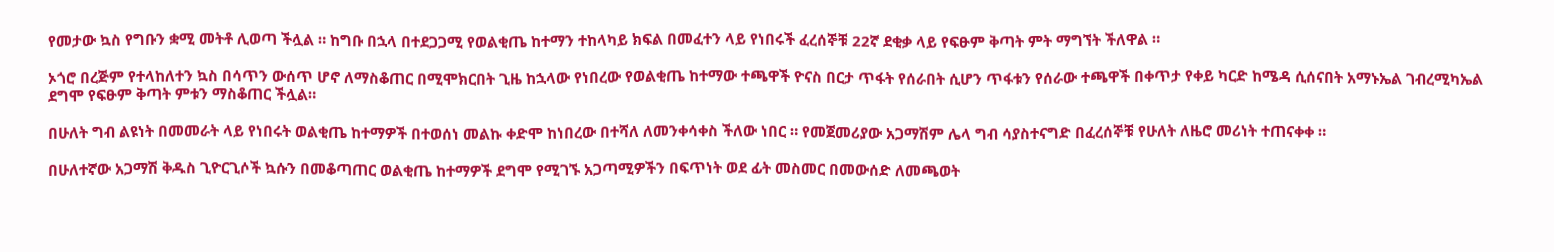የመታው ኳስ የግቡን ቋሚ መትቶ ሊወጣ ችሏል ። ከግቡ በኋላ በተደጋጋሚ የወልቂጤ ከተማን ተከላካይ ክፍል በመፈተን ላይ የነበሩች ፈረሰኞቹ 22ኛ ደቂቃ ላይ የፍፁም ቅጣት ምት ማግኘት ችለዋል ።

ኦጎሮ በረጅም የተላከለተን ኳስ በሳጥን ውሰጥ ሆኖ ለማስቆጠር በሚሞክርበት ጊዜ ከኋላው የነበረው የወልቂጤ ከተማው ተጫዋች ዮናስ በርታ ጥፋት የሰራበት ሲሆን ጥፋቱን የሰራው ተጫዋች በቀጥታ የቀይ ካርድ ከሜዳ ሲሰናበት አማኑኤል ገብረሚካኤል ደግሞ የፍፁም ቅጣት ምቱን ማስቆጠር ችሏል።

በሁለት ግብ ልዩነት በመመራት ላይ የነበሩት ወልቂጤ ከተማዎች በተወሰነ መልኩ ቀድሞ ከነበረው በተሻለ ለመንቀሳቀስ ችለው ነበር ። የመጀመሪያው አጋማሽም ሌላ ግብ ሳያስተናግድ በፈረሰኞቹ የሁለት ለዜሮ መሪነት ተጠናቀቀ ።

በሁለተኛው አጋማሽ ቅዱስ ጊዮርጊሶች ኳሱን በመቆጣጠር ወልቂጤ ከተማዎች ደግሞ የሚገኙ አጋጣሚዎችን በፍጥነት ወደ ፊት መስመር በመውሰድ ለመጫወት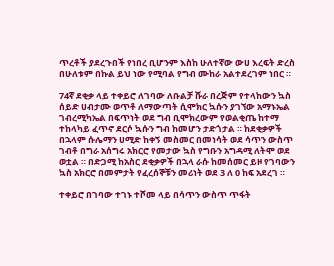ጥረቶች ያደረጉበች የነበረ ቢሆንም እስከ ሁለተኛው ውሀ እረፍት ድረስ በሁለቱም በኩል ይህ ነው የሚባል የግብ ሙከራ አልተደረገም ነበር ።

74ኛ ደቂቃ ላይ ተቀይሮ ለገባው ለቡልቻ ሹራ በረጅም የተላከውን ኳስ ሰይድ ሀብታሙ ወጥቶ ለማውጣት ሲሞክር ኳሱን ያገኘው አማኑኤል ገብረሚካኤል በፍጥነት ወደ ግብ ቢሞክረውም የወልቂጤ ከተማ ተከላካይ ፈጥኖ ደርሶ ኳሱን ግብ ከመሆን ታድጎታል ። ከደቂቃዎች በኋላም ሱሌማን ሀሚድ ከቀኝ መስመር በመነሳት ወደ ሳጥን ውስጥ ገብቶ በግራ አሰግሩ አክርሮ የመታው ኳስ የግቡን አግዳሚ ለትሞ ወደ ወቷል ። በድጋሚ ከአስር ደቂቃዎች በኋላ ራሱ ከመሰመር ይዞ የገባውን ኳስ አክርሮ በመምታት የፈረሰኞቹን መሪነት ወደ 3 ለ 0 ከፍ አደረገ ።

ተቀይሮ በገባው ተገኑ ተሾመ ላይ በሳጥን ውስጥ ጥፋት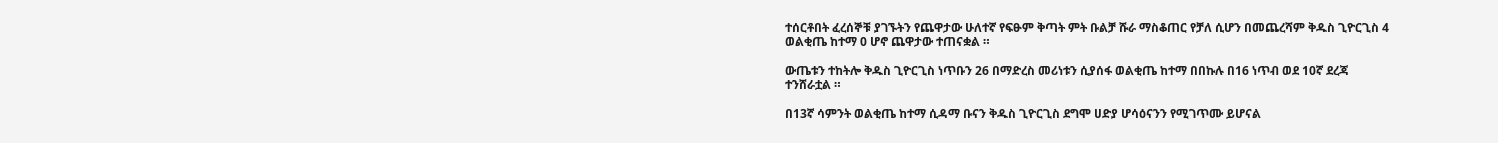ተሰርቶበት ፈረሰኞቹ ያገኙትን የጨዋታው ሁለተኛ የፍፁም ቅጣት ምት ቡልቻ ሹራ ማስቆጠር የቻለ ሲሆን በመጨረሻም ቅዱስ ጊዮርጊስ 4 ወልቂጤ ከተማ 0 ሆኖ ጨዋታው ተጠናቋል ።

ውጤቱን ተከትሎ ቅዱስ ጊዮርጊስ ነጥቡን 26 በማድረስ መሪነቱን ሲያሰፋ ወልቂጤ ከተማ በበኩሉ በ16 ነጥብ ወደ 10ኛ ደረጃ ተንሸራቷል ።

በ13ኛ ሳምንት ወልቂጤ ከተማ ሲዳማ ቡናን ቅዱስ ጊዮርጊስ ደግሞ ሀድያ ሆሳዕናንን የሚገጥሙ ይሆናል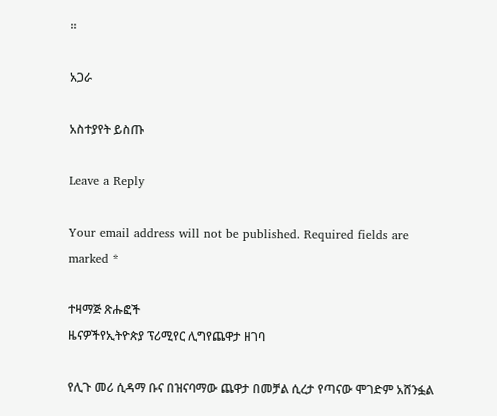።

አጋራ

አስተያየት ይስጡ

Leave a Reply

Your email address will not be published. Required fields are marked *

ተዛማጅ ጽሑፎች
ዜናዎችየኢትዮጵያ ፕሪሚየር ሊግየጨዋታ ዘገባ

የሊጉ መሪ ሲዳማ ቡና በዝናባማው ጨዋታ በመቻል ሲረታ የጣናው ሞገድም አሸንፏል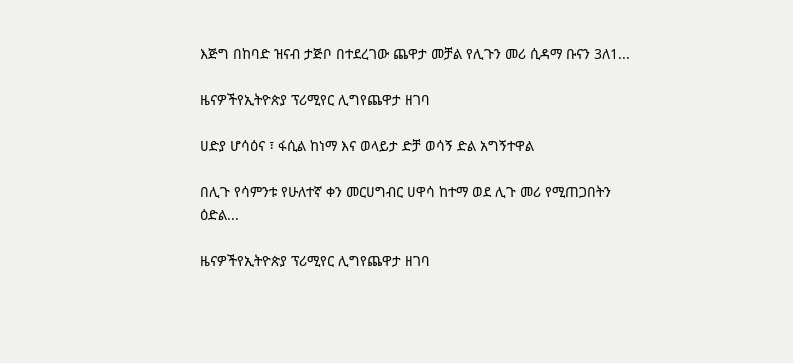እጅግ በከባድ ዝናብ ታጅቦ በተደረገው ጨዋታ መቻል የሊጉን መሪ ሲዳማ ቡናን 3ለ1...

ዜናዎችየኢትዮጵያ ፕሪሚየር ሊግየጨዋታ ዘገባ

ሀድያ ሆሳዕና ፣ ፋሲል ከነማ እና ወላይታ ድቻ ወሳኝ ድል አግኝተዋል

በሊጉ የሳምንቱ የሁለተኛ ቀን መርሀግብር ሀዋሳ ከተማ ወደ ሊጉ መሪ የሚጠጋበትን ዕድል...

ዜናዎችየኢትዮጵያ ፕሪሚየር ሊግየጨዋታ ዘገባ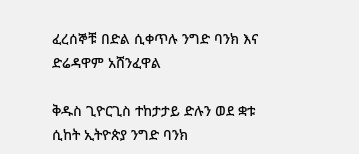ፈረሰኞቹ በድል ሲቀጥሉ ንግድ ባንክ እና ድሬዳዋም አሸንፈዋል

ቅዱስ ጊዮርጊስ ተከታታይ ድሉን ወደ ቋቱ ሲከት ኢትዮጵያ ንግድ ባንክ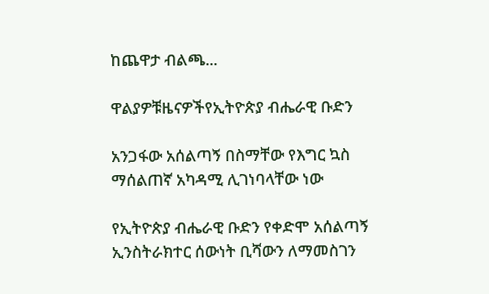ከጨዋታ ብልጫ...

ዋልያዎቹዜናዎችየኢትዮጵያ ብሔራዊ ቡድን

አንጋፋው አሰልጣኝ በስማቸው የእግር ኳስ ማሰልጠኛ አካዳሚ ሊገነባላቸው ነው

የኢትዮጵያ ብሔራዊ ቡድን የቀድሞ አሰልጣኝ ኢንስትራክተር ሰውነት ቢሻውን ለማመስገን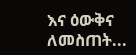እና ዕውቅና ለመስጠት...